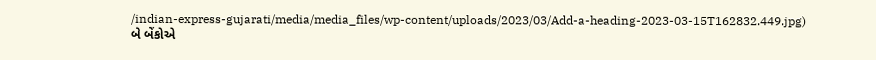/indian-express-gujarati/media/media_files/wp-content/uploads/2023/03/Add-a-heading-2023-03-15T162832.449.jpg)
બે બેંકોએ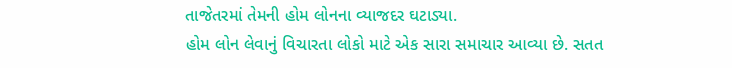તાજેતરમાં તેમની હોમ લોનના વ્યાજદર ઘટાડ્યા.
હોમ લોન લેવાનું વિચારતા લોકો માટે એક સારા સમાચાર આવ્યા છે. સતત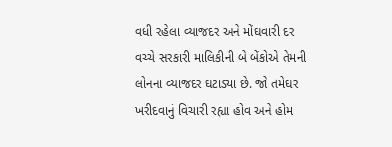વધી રહેલા વ્યાજદર અને મોંઘવારી દર વચ્ચે સરકારી માલિકીની બે બેંકોએ તેમની લોનના વ્યાજદર ઘટાડ્યા છે. જો તમેઘર ખરીદવાનું વિચારી રહ્યા હોવ અને હોમ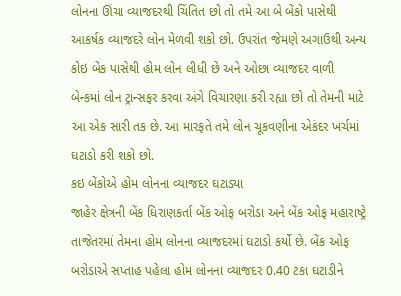લોનના ઊંચા વ્યાજદરથી ચિંતિત છો તો તમે આ બે બેંકો પાસેથી આકર્ષક વ્યાજદરે લોન મેળવી શકો છો. ઉપરાંત જેમણે અગાઉથી અન્ય કોઇ બેંક પાસેથી હોમ લોન લીધી છે અને ઓછા વ્યાજદર વાળી બેન્કમાં લોન ટ્રાન્સફર કરવા અંગે વિચારણા કરી રહ્યા છો તો તેમની માટે આ એક સારી તક છે. આ મારફતે તમે લોન ચૂકવણીના એકંદર ખર્ચમાં ઘટાડો કરી શકો છો.
કઇ બેંકોએ હોમ લોનના વ્યાજદર ઘટાડ્યા
જાહેર ક્ષેત્રની બેંક ધિરાણકર્તા બેંક ઓફ બરોડા અને બેંક ઓફ મહારાષ્ટ્રે તાજેતરમાં તેમના હોમ લોનના વ્યાજદરમાં ઘટાડો કર્યો છે. બેંક ઓફ બરોડાએ સપ્તાહ પહેલા હોમ લોનના વ્યાજદર 0.40 ટકા ઘટાડીને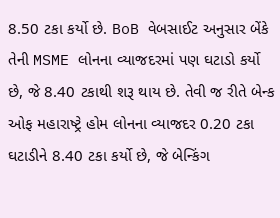8.50 ટકા કર્યો છે. BoB વેબસાઈટ અનુસાર બેંકે તેની MSME લોનના વ્યાજદરમાં પણ ઘટાડો કર્યો છે, જે 8.40 ટકાથી શરૂ થાય છે. તેવી જ રીતે બેન્ક ઓફ મહારાષ્ટ્રે હોમ લોનના વ્યાજદર 0.20 ટકા ઘટાડીને 8.40 ટકા કર્યો છે, જે બેન્કિંગ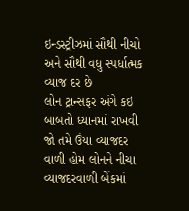ઇન્ડસ્ટ્રીઝમાં સૌથી નીચો અને સૌથી વધુ સ્પર્ધાત્મક વ્યાજ દર છે
લોન ટ્રાન્સફર અંગે કઇ બાબતો ધ્યાનમાં રાખવી
જો તમે ઉંયા વ્યાજદર વાળી હોમ લોનને નીચા વ્યાજદરવાળી બેંકમાં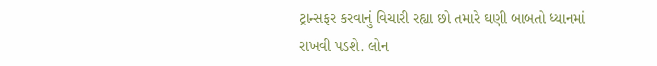ટ્રાન્સફર કરવાનું વિચારી રહ્યા છો તમારે ઘણી બાબતો ધ્યાનમાં રાખવી પડશે. લોન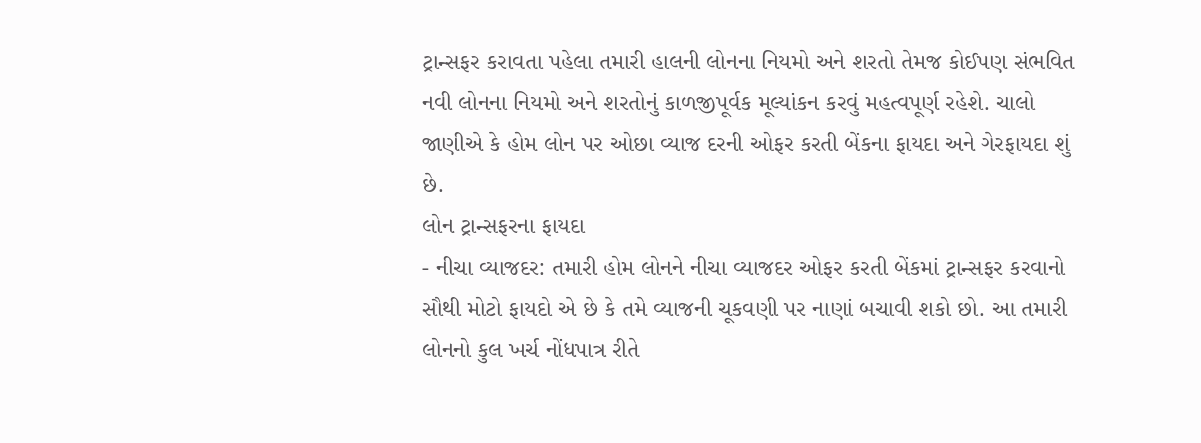ટ્રાન્સફર કરાવતા પહેલા તમારી હાલની લોનના નિયમો અને શરતો તેમજ કોઈપણ સંભવિત નવી લોનના નિયમો અને શરતોનું કાળજીપૂર્વક મૂલ્યાંકન કરવું મહત્વપૂર્ણ રહેશે. ચાલો જાણીએ કે હોમ લોન પર ઓછા વ્યાજ દરની ઓફર કરતી બેંકના ફાયદા અને ગેરફાયદા શું છે.
લોન ટ્રાન્સફરના ફાયદા
- નીચા વ્યાજદર: તમારી હોમ લોનને નીચા વ્યાજદર ઓફર કરતી બેંકમાં ટ્રાન્સફર કરવાનો સૌથી મોટો ફાયદો એ છે કે તમે વ્યાજની ચૂકવણી પર નાણાં બચાવી શકો છો. આ તમારી લોનનો કુલ ખર્ચ નોંધપાત્ર રીતે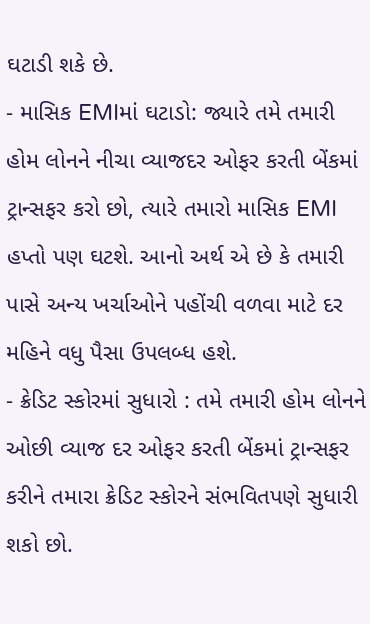ઘટાડી શકે છે.
- માસિક EMIમાં ઘટાડો: જ્યારે તમે તમારી હોમ લોનને નીચા વ્યાજદર ઓફર કરતી બેંકમાં ટ્રાન્સફર કરો છો, ત્યારે તમારો માસિક EMI હપ્તો પણ ઘટશે. આનો અર્થ એ છે કે તમારી પાસે અન્ય ખર્ચાઓને પહોંચી વળવા માટે દર મહિને વધુ પૈસા ઉપલબ્ધ હશે.
- ક્રેડિટ સ્કોરમાં સુધારો : તમે તમારી હોમ લોનને ઓછી વ્યાજ દર ઓફર કરતી બેંકમાં ટ્રાન્સફર કરીને તમારા ક્રેડિટ સ્કોરને સંભવિતપણે સુધારી શકો છો.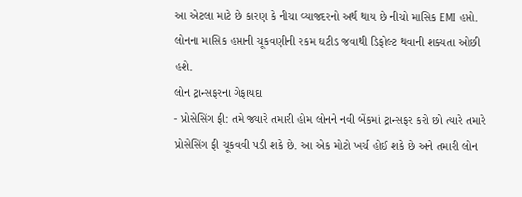આ એટલા માટે છે કારણ કે નીચા વ્યાજદરનો અર્થ થાય છે નીચો માસિક EMI હપ્તો. લોનના માસિક હપ્તાની ચૂકવણીની રકમ ઘટીડ જવાથી ડિફોલ્ટ થવાની શક્યતા ઓછી હશે.
લોન ટ્રાન્સફરના ગેફાયદા
- પ્રોસેસિંગ ફી: તમે જ્યારે તમારી હોમ લોનને નવી બેંકમાં ટ્રાન્સફર કરો છો ત્યારે તમારે પ્રોસેસિંગ ફી ચૂકવવી પડી શકે છે. આ એક મોટો ખર્ચ હોઈ શકે છે અને તમારી લોન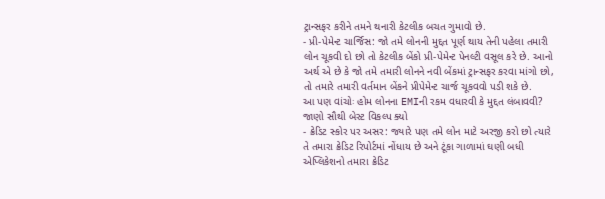ટ્રાન્સફર કરીને તમને થનારી કેટલીક બચત ગુમાવો છે.
- પ્રી-પેમેન્ટ ચાર્જિસ: જો તમે લોનની મુદ્દત પૂર્ણ થાય તેની પહેલા તમારી લોન ચૂકવી દો છો તો કેટલીક બેંકો પ્રી-પેમેન્ટ પેનલ્ટી વસૂલ કરે છે. આનો અર્થ એ છે કે જો તમે તમારી લોનને નવી બેંકમાં ટ્રાન્સફર કરવા માંગો છો, તો તમારે તમારી વર્તમાન બેંકને પ્રીપેમેન્ટ ચાર્જ ચૂકવવો પડી શકે છે.
આ પણ વાંચોઃ હોમ લોનના EMIની રકમ વધારવી કે મુદ્દત લંબાવવી? જાણો સૌથી બેસ્ટ વિકલ્પ ક્યો
- ક્રેડિટ સ્કોર પર અસર: જ્યારે પણ તમે લોન માટે અરજી કરો છો ત્યારે તે તમારા ક્રેડિટ રિપોર્ટમાં નોંધાય છે અને ટૂંકા ગાળામાં ઘણી બધી એપ્લિકેશનો તમારા ક્રેડિટ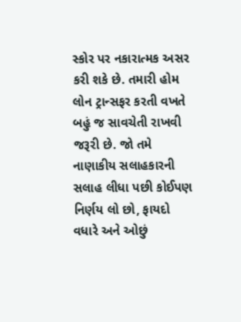સ્કોર પર નકારાત્મક અસર કરી શકે છે. તમારી હોમ લોન ટ્રાન્સફર કરતી વખતે બહું જ સાવચેતી રાખવી જરૂરી છે. જો તમે નાણાકીય સલાહકારની સલાહ લીધા પછી કોઈપણ નિર્ણય લો છો, ફાયદો વધારે અને ઓછું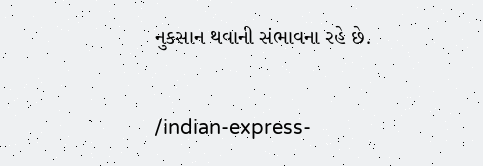નુકસાન થવાની સંભાવના રહે છે.


/indian-express-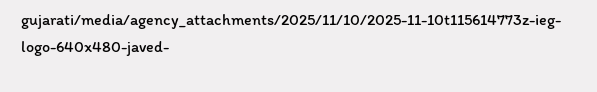gujarati/media/agency_attachments/2025/11/10/2025-11-10t115614773z-ieg-logo-640x480-javed-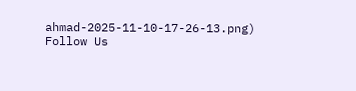ahmad-2025-11-10-17-26-13.png)
Follow Us